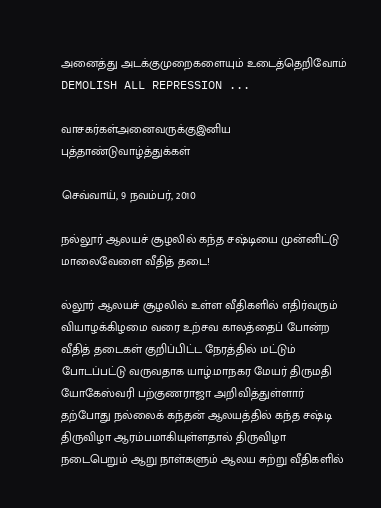அனைத்து அடக்குமுறைகளையும் உடைத்தெறிவோம் DEMOLISH ALL REPRESSION ...

வாசகர்கள்அனைவருக்குஇனிய புத்தாண்டுவாழ்த்துக்கள்

செவ்வாய், 9 நவம்பர், 2010

நல்லூர் ஆலயச் சூழலில் கந்த சஷ்டியை முன்னிட்டு மாலைவேளை வீதித் தடை!

ல்லூர் ஆலயச் சூழலில் உள்ள வீதிகளில் எதிர்வரும் வியாழக்கிழமை வரை உற்சவ காலத்தைப் போன்ற வீதித் தடைகள் குறிப்பிட்ட நேரத்தில் மட்டும் போடப்பட்டு வருவதாக யாழ்.மாநகர மேயர் திருமதி யோகேஸ்வரி பற்குணராஜா அறிவித்துள்ளார்
தற்போது நல்லைக் கந்தன் ஆலயத்தில் கந்த சஷ்டி திருவிழா ஆரம்பமாகியுள்ளதால் திருவிழா நடைபெறும் ஆறு நாள்களும் ஆலய சுற்று வீதிகளில்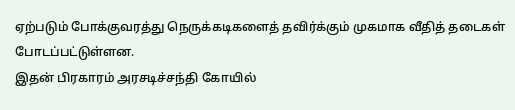ஏற்படும் போக்குவரத்து நெருக்கடிகளைத் தவிர்க்கும் முகமாக வீதித் தடைகள் போடப்பட்டுள்ளன.
இதன் பிரகாரம் அரசடிச்சந்தி கோயில்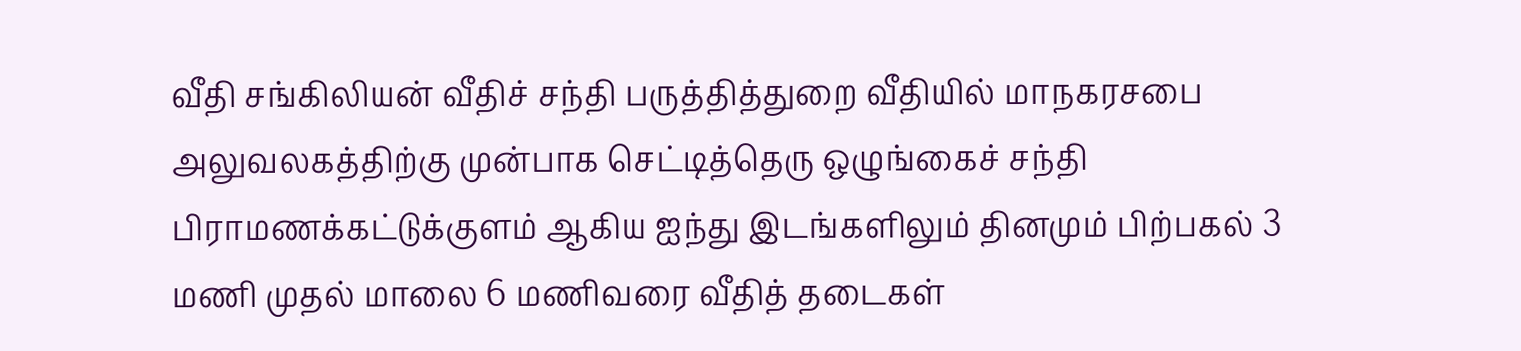வீதி சங்கிலியன் வீதிச் சந்தி பருத்தித்துறை வீதியில் மாநகரசபை அலுவலகத்திற்கு முன்பாக செட்டித்தெரு ஒழுங்கைச் சந்தி பிராமணக்கட்டுக்குளம் ஆகிய ஐந்து இடங்களிலும் தினமும் பிற்பகல் 3 மணி முதல் மாலை 6 மணிவரை வீதித் தடைகள்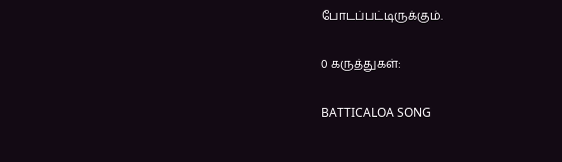போடப்பட்டிருக்கும்.

0 கருத்துகள்:

BATTICALOA SONG